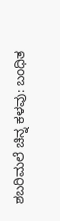ಶಬರಿಮಲೆ ಚಿನ್ನ ಕಳವು: ಬಂಧಿತ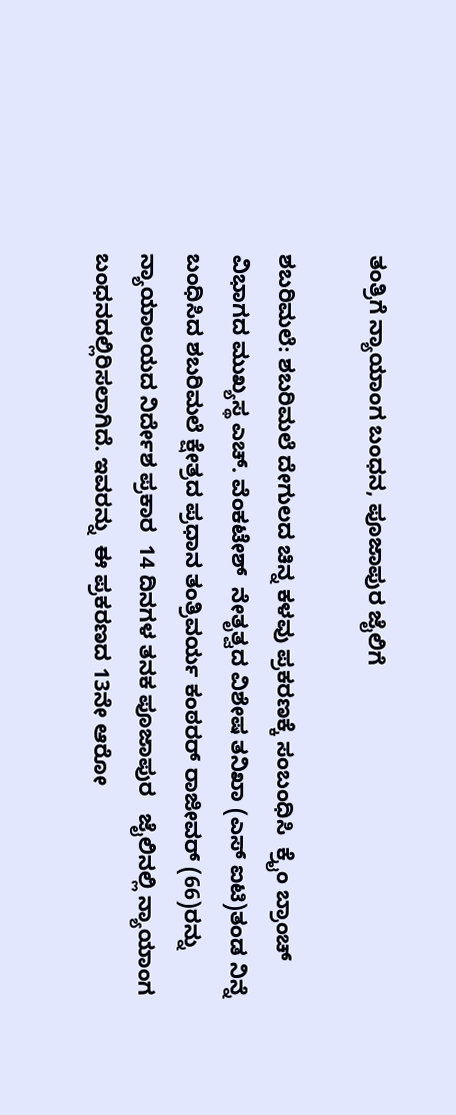ತಂತ್ರಿಗೆ ನ್ಯಾಯಾಂಗ ಬಂಧನ, ಪೂಜಾಪುರ ಜೈಲಿಗೆ

ಶಬರಿಮಲೆ: ಶಬರಿಮಲೆ ದೇಗುಲದ ಚಿನ್ನ ಕಳವು ಪ್ರಕರಣಕ್ಕೆ ಸಂಬಂಧಿಸಿ  ಕ್ರೈಂ ಬ್ರಾಂಚ್ ವಿಭಾಗದ ಮುಖ್ಯಸ್ಥ ಎಚ್. ವೆಂಕಟೇಶ್  ನೇತೃತ್ವದ ವಿಶೇಷ ತನಿಖಾ (ಎಸ್ ಐಟಿ)ತಂಡ ನಿನ್ನೆ ಬಂಧಿಸಿದ ಶಬರಿಮಲೆ ಕ್ಷೇತ್ರದ ಪ್ರಧಾನ ತಂತ್ರಿವರ್ಯ ಕಂಠರರ್ ರಾಜೀವರ್ (66)ರನ್ನು ನ್ಯಾಯಾಲಯದ ನಿರ್ದೇಶ ಪ್ರಕಾರ  14 ದಿನಗಳ ತನಕ ಪೂಜಾಪುರ   ಜೈಲಿನಲ್ಲಿ ನ್ಯಾಯಾಂಗ ಬಂಧನದಲ್ಲಿರಿಸಲಾಗಿದೆ. ಇವರನ್ನು  ಈ ಪ್ರಕರಣದ 13ನೇ ಆರೋ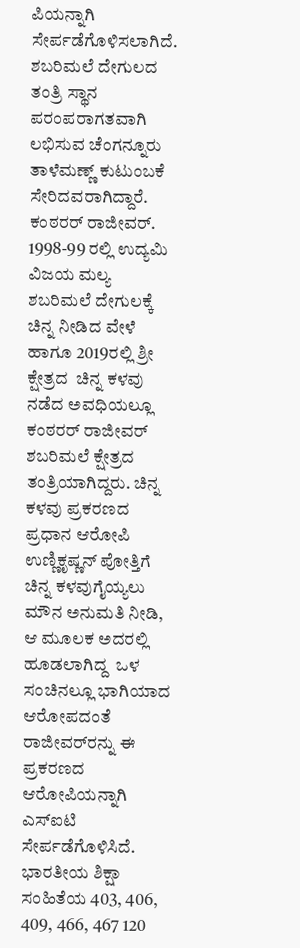ಪಿಯನ್ನಾಗಿ ಸೇರ್ಪಡೆಗೊಳಿಸಲಾಗಿದೆ. ಶಬರಿಮಲೆ ದೇಗುಲದ ತಂತ್ರಿ ಸ್ಥಾನ ಪರಂಪರಾಗತವಾಗಿ ಲಭಿಸುವ ಚೆಂಗನ್ನೂರು ತಾಳೆಮಣ್ಣ್ ಕುಟುಂಬಕೆ ಸೇರಿದವರಾಗಿದ್ದಾರೆ. ಕಂಠರರ್ ರಾಜೀವರ್. 1998-99 ರಲ್ಲಿ ಉದ್ಯಮಿ ವಿಜಯ ಮಲ್ಯ ಶಬರಿಮಲೆ ದೇಗುಲಕ್ಕೆ ಚಿನ್ನ ನೀಡಿದ ವೇಳೆ ಹಾಗೂ 2019ರಲ್ಲಿ ಶ್ರೀ ಕ್ಷೇತ್ರದ  ಚಿನ್ನ ಕಳವು ನಡೆದ ಅವಧಿಯಲ್ಲೂ ಕಂಠರರ್ ರಾಜೀವರ್ ಶಬರಿಮಲೆ ಕ್ಷೇತ್ರದ ತಂತ್ರಿಯಾಗಿದ್ದರು. ಚಿನ್ನ ಕಳವು ಪ್ರಕರಣದ ಪ್ರಧಾನ ಆರೋಪಿ ಉಣ್ಣಿಕೃಷ್ಣನ್ ಪೋತ್ತಿಗೆ  ಚಿನ್ನ ಕಳವುಗೈಯ್ಯಲು ಮೌನ ಅನುಮತಿ ನೀಡಿ, ಆ ಮೂಲಕ ಅದರಲ್ಲಿ ಹೂಡಲಾಗಿದ್ದ  ಒಳ ಸಂಚಿನಲ್ಲೂ ಭಾಗಿಯಾದ ಆರೋಪದಂತೆ ರಾಜೀವರ್‌ರನ್ನು ಈ ಪ್ರಕರಣದ ಆರೋಪಿಯನ್ನಾಗಿ ಎಸ್‌ಐಟಿ ಸೇರ್ಪಡೆಗೊಳಿಸಿದೆ. ಭಾರತೀಯ ಶಿಕ್ಷಾ ಸಂಹಿತೆಯ 403, 406, 409, 466, 467 120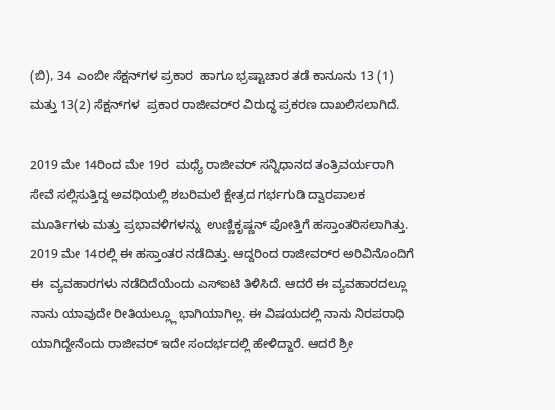(ಬಿ), 34  ಎಂಬೀ ಸೆಕ್ಷನ್‌ಗಳ ಪ್ರಕಾರ  ಹಾಗೂ ಭ್ರಷ್ಟಾಚಾರ ತಡೆ ಕಾನೂನು 13 (1) ಮತ್ತು 13(2) ಸೆಕ್ಷನ್‌ಗಳ  ಪ್ರಕಾರ ರಾಜೀವರ್‌ರ ವಿರುದ್ಧ ಪ್ರಕರಣ ದಾಖಲಿಸಲಾಗಿದೆ.

2019 ಮೇ 14ರಿಂದ ಮೇ 19ರ  ಮಧ್ಯೆ ರಾಜೀವರ್ ಸನ್ನಿಧಾನದ ತಂತ್ರಿವರ್ಯರಾಗಿ  ಸೇವೆ ಸಲ್ಲಿಸುತ್ತಿದ್ದ ಅವಧಿಯಲ್ಲಿ ಶಬರಿಮಲೆ ಕ್ಷೇತ್ರದ ಗರ್ಭಗುಡಿ ದ್ವಾರಪಾಲಕ ಮೂರ್ತಿಗಳು ಮತ್ತು ಪ್ರಭಾವಳಿಗಳನ್ನು  ಉಣ್ಣಿಕೃಷ್ಣನ್ ಪೋತ್ತಿಗೆ ಹಸ್ತಾಂತರಿಸಲಾಗಿತ್ತು. 2019 ಮೇ 14ರಲ್ಲಿ ಈ ಹಸ್ತಾಂತರ ನಡೆದಿತ್ತು. ಆದ್ದರಿಂದ ರಾಜೀವರ್‌ರ ಅರಿವಿನೊಂದಿಗೆ  ಈ  ವ್ಯವಹಾರಗಳು ನಡೆದಿದೆಯೆಂದು ಎಸ್‌ಐಟಿ ತಿಳಿಸಿದೆ. ಆದರೆ ಈ ವ್ಯವಹಾರದಲ್ಲೂ ನಾನು ಯಾವುದೇ ರೀತಿಯಲ್ಲ್ಲೂ ಭಾಗಿಯಾಗಿಲ್ಲ. ಈ ವಿಷಯದಲ್ಲಿ ನಾನು ನಿರಪರಾಧಿ ಯಾಗಿದ್ದೇನೆಂದು ರಾಜೀವರ್ ಇದೇ ಸಂದರ್ಭದಲ್ಲಿ ಹೇಳಿದ್ದಾರೆ. ಆದರೆ ಶ್ರೀ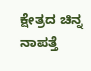ಕ್ಷೇತ್ರದ ಚಿನ್ನ ನಾಪತ್ತೆ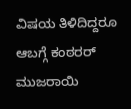ವಿಷಯ ತಿಳಿದಿದ್ದರೂ  ಆಬಗ್ಗೆ ಕಂಠರರ್ ಮುಜರಾಯಿ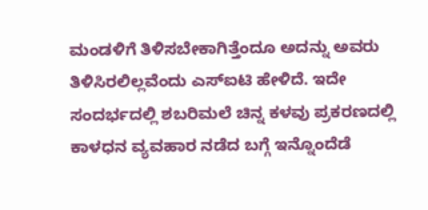ಮಂಡಳಿಗೆ ತಿಳಿಸಬೇಕಾಗಿತ್ತೆಂದೂ ಅದನ್ನು ಅವರು ತಿಳಿಸಿರಲಿಲ್ಲವೆಂದು ಎಸ್‌ಐಟಿ ಹೇಳಿದೆ. ಇದೇ ಸಂದರ್ಭದಲ್ಲಿ ಶಬರಿಮಲೆ ಚಿನ್ನ ಕಳವು ಪ್ರಕರಣದಲ್ಲಿ  ಕಾಳಧನ ವ್ಯವಹಾರ ನಡೆದ ಬಗ್ಗೆ ಇನ್ನೊಂದೆಡೆ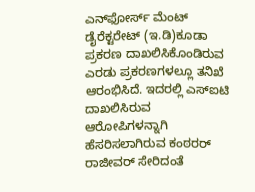ಎನ್‌ಫೋರ್ಸ್ ಮೆಂಟ್ ಡೈರೆಕ್ಟರೇಟ್ (ಇ.ಡಿ)ಕೂಡಾ ಪ್ರಕರಣ ದಾಖಲಿಸಿಕೊಂಡಿರುವ ಎರಡು ಪ್ರಕರಣಗಳಲ್ಲೂ ತನಿಖೆ ಆರಂಭಿಸಿದೆ. ಇದರಲ್ಲಿ ಎಸ್‌ಐಟಿ ದಾಖಲಿಸಿರುವ  ಆರೋಪಿಗಳನ್ನಾಗಿ ಹೆಸರಿಸಲಾಗಿರುವ ಕಂಠರರ್ ರಾಜೀವರ್ ಸೇರಿದಂತೆ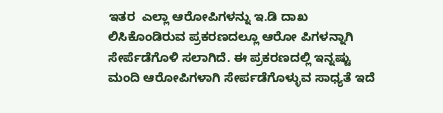ಇತರ  ಎಲ್ಲಾ ಆರೋಪಿಗಳನ್ನು ಇ.ಡಿ ದಾಖ ಲಿಸಿಕೊಂಡಿರುವ ಪ್ರಕರಣದಲ್ಲೂ ಆರೋ ಪಿಗಳನ್ನಾಗಿ ಸೇರ್ಪೆಡೆಗೊಳಿ ಸಲಾಗಿದೆ. ಈ ಪ್ರಕರಣದಲ್ಲಿ ಇನ್ನಷ್ಟು ಮಂದಿ ಆರೋಪಿಗಳಾಗಿ ಸೇರ್ಪಡೆಗೊಳ್ಳುವ ಸಾಧ್ಯತೆ ಇದೆ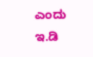ಎಂದು ಇ.ಡಿ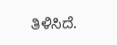ತಿಳಿಸಿದೆ.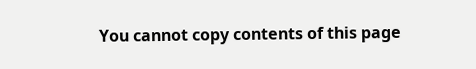You cannot copy contents of this page